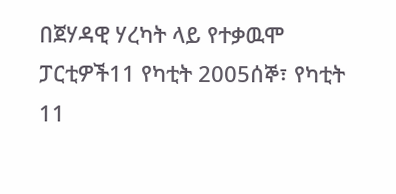በጀሃዳዊ ሃረካት ላይ የተቃዉሞ ፓርቲዎች11 የካቲት 2005ሰኞ፣ የካቲት 11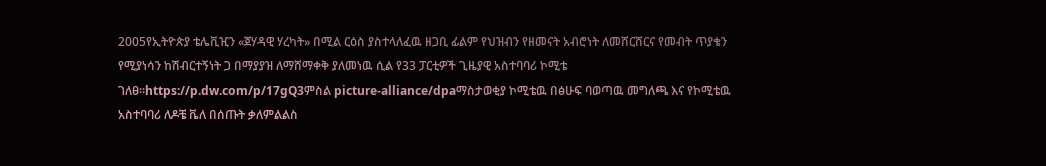2005የኢትዮጵያ ቴሌቪዢን «ጀሃዳዊ ሃረካት» በሚል ርዕስ ያስተላለፈዉ ዘጋቢ ፊልም የህዝብን የዘመናት አብሮነት ለመሸርሸርና የመብት ጥያቄን የሚያነሳን ከሽብርተኝነት ጋ በማያያዝ ለማሸማቀቅ ያለመነዉ ሲል የ33 ፓርቲዎች ጊዜያዊ አስተባባሪ ኮሚቴ ገለፀ።https://p.dw.com/p/17gQ3ምስል picture-alliance/dpaማስታወቂያ ኮሚቴዉ በፅሁፍ ባወጣዉ መግለጫ እና የኮሚቴዉ አስተባባሪ ለዶቼ ቬለ በሰጡት ቃለምልልስ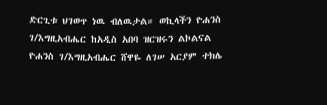ድርጊቱ ህገወጥ ነዉ ብለዉታል። ወኪላችን ዮሐንስ ገ/እግዚአብሔር ከአዲስ አበባ ዝርዝሩን ልኮልናል ዮሐንስ ገ/እግዚአብሔር ሸዋዬ ለገሠ አርያም ተክሌ